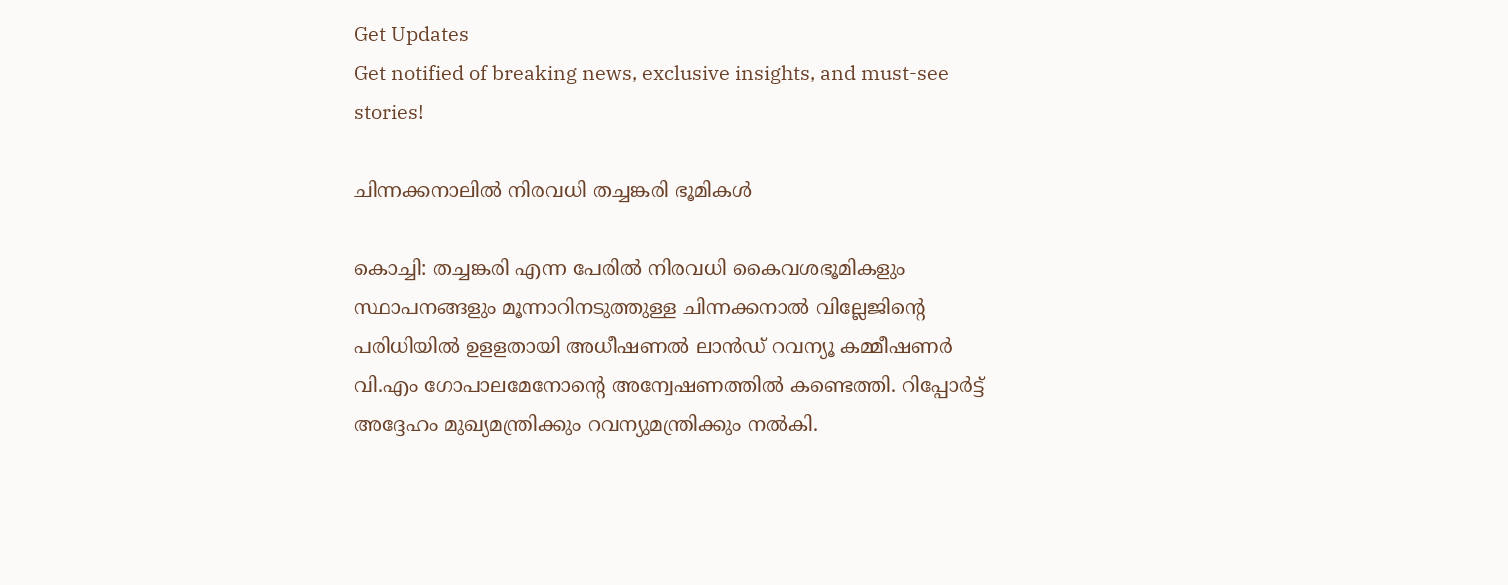Get Updates
Get notified of breaking news, exclusive insights, and must-see stories!

ചിന്നക്കനാലില്‍ നിരവധി തച്ചങ്കരി ഭൂമികള്‍

കൊച്ചി: തച്ചങ്കരി എന്ന പേരില്‍ നിരവധി കൈവശഭൂമികളും സ്ഥാപനങ്ങളും മൂന്നാറിനടുത്തുള്ള ചിന്നക്കനാല്‍ വില്ലേജിന്റെ പരിധിയില്‍ ഉളളതായി അധീഷണല്‍ ലാന്‍ഡ്‌ റവന്യൂ കമ്മീഷണര്‍ വി.എം ഗോപാലമേനോന്റെ അന്വേഷണത്തില്‍ കണ്ടെത്തി. റിപ്പോര്‍ട്ട് അദ്ദേഹം മുഖ്യമന്ത്രിക്കും റവന്യുമന്ത്രിക്കും നല്‍കി.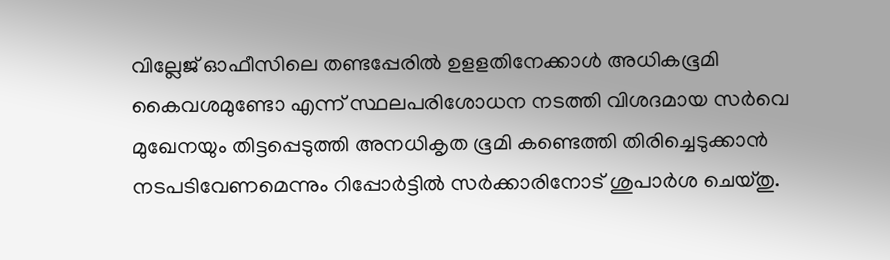വില്ലേജ്‌ ഓഫീസിലെ തണ്ടപ്പേരില്‍ ഉളളതിനേക്കാള്‍ അധികഭൂമി കൈവശമുണ്ടോ എന്ന്‌ സ്ഥലപരിശോധന നടത്തി വിശദമായ സര്‍വെ മുഖേനയും തിട്ടപ്പെടുത്തി അനധികൃത ഭൂമി കണ്ടെത്തി തിരിച്ചെടുക്കാന്‍ നടപടിവേണമെന്നും റിപ്പോര്‍ട്ടില്‍ സര്‍ക്കാരിനോട്‌ ശുപാര്‍ശ ചെയ്‌തു.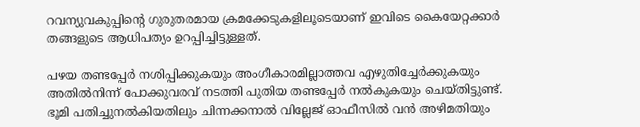റവന്യുവകുപ്പിന്റെ ഗുരുതരമായ ക്രമക്കേടുകളിലൂടെയാണ് ഇവിടെ കൈയേറ്റക്കാര്‍ തങ്ങളുടെ ആധിപത്യം ഉറപ്പിച്ചിട്ടുള്ളത്.

പഴയ തണ്ടപ്പേര്‍ നശിപ്പിക്കുകയും അംഗീകാരമില്ലാത്തവ എഴുതിച്ചേര്‍ക്കുകയും അതില്‍നിന്ന് പോക്കുവരവ് നടത്തി പുതിയ തണ്ടപ്പേര്‍ നല്‍കുകയും ചെയ്തിട്ടുണ്ട്. ഭൂമി പതിച്ചുനല്‍കിയതിലും ചിന്നക്കനാല്‍ വില്ലേജ് ഓഫീസില്‍ വന്‍ അഴിമതിയും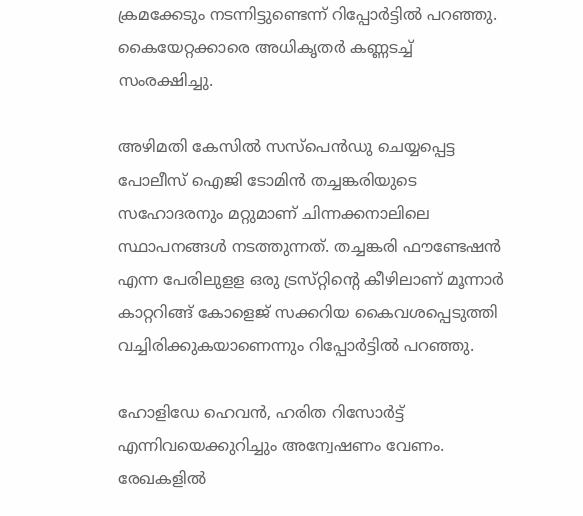ക്രമക്കേടും നടന്നിട്ടുണ്ടെന്ന് റിപ്പോര്‍ട്ടില്‍ പറഞ്ഞു. കൈയേറ്റക്കാരെ അധികൃതര്‍ കണ്ണടച്ച് സംരക്ഷിച്ചു.

അഴിമതി കേസില്‍ സസ്‌പെന്‍ഡു ചെയ്യപ്പെട്ട പോലീസ്‌ ഐജി ടോമിന്‍ തച്ചങ്കരിയുടെ സഹോദരനും മറ്റുമാണ്‌ ചിന്നക്കനാലിലെ സ്ഥാപനങ്ങള്‍ നടത്തുന്നത്‌. തച്ചങ്കരി ഫൗണ്ടേഷന്‍ എന്ന പേരിലുളള ഒരു ട്രസ്‌റ്റിന്റെ കീഴിലാണ്‌ മൂന്നാര്‍ കാറ്ററിങ്ങ്‌ കോളെജ്‌ സക്കറിയ കൈവശപ്പെടുത്തി വച്ചിരിക്കുകയാണെന്നും റിപ്പോര്‍ട്ടില്‍ പറഞ്ഞു.

ഹോളിഡേ ഹെവന്‍, ഹരിത റിസോര്‍ട്ട്‌ എന്നിവയെക്കുറിച്ചും അന്വേഷണം വേണം. രേഖകളില്‍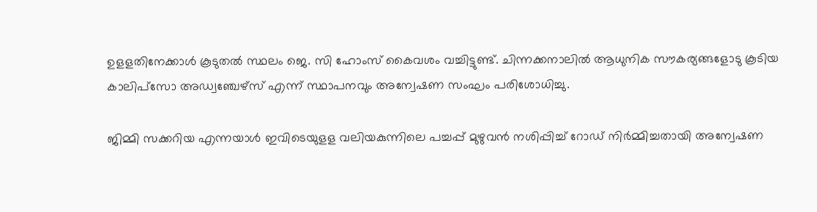ഉളളതിനേക്കാള്‍ കൂടുതല്‍ സ്ഥലം ജെ. സി ഹോംസ്‌ കൈവശം വച്ചിട്ടുണ്ട്‌. ചിന്നക്കനാലില്‍ ആധുനിക സൗകര്യങ്ങളോടു കൂടിയ കാലിപ്‌സോ അഡ്വഞ്ചേഴ്‌സ്‌ എന്ന്‌ സ്ഥാപനവും അന്വേഷണ സംഘം പരിശോധിച്ചു.

ജിമ്മി സക്കറിയ എന്നയാള്‍ ഇവിടെയുളള വലിയകുന്നിലെ പച്ചപ്പ്‌ മുഴുവന്‍ നശിപ്പിച്ച്‌ റോഡ്‌ നിര്‍മ്മിച്ചതായി അന്വേഷണ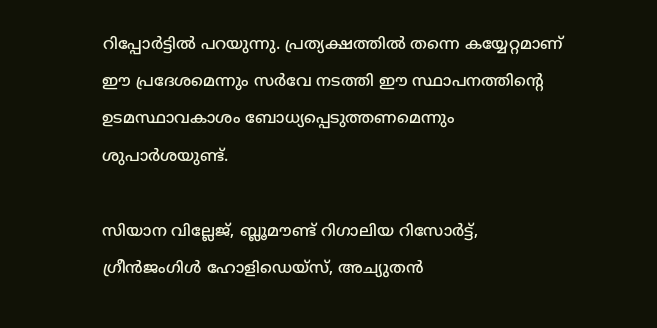റിപ്പോര്‍ട്ടില്‍ പറയുന്നു. പ്രത്യക്ഷത്തില്‍ തന്നെ കയ്യേറ്റമാണ്‌ ഈ പ്രദേശമെന്നും സര്‍വേ നടത്തി ഈ സ്ഥാപനത്തിന്റെ ഉടമസ്ഥാവകാശം ബോധ്യപ്പെടുത്തണമെന്നും ശുപാര്‍ശയുണ്ട്‌.

സിയാന വില്ലേജ്‌, ബ്ലൂമൗണ്ട്‌ റിഗാലിയ റിസോര്‍ട്ട്‌, ഗ്രീന്‍ജംഗിള്‍ ഹോളിഡെയ്‌സ്‌, അച്യുതന്‍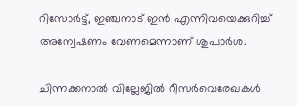റിസോര്‍ട്ട്‌, ഇഞ്ചനാട്‌ ഇന്‍ എന്നിവയെക്കുറിച്ച്‌ അന്വേഷണം വേണമെന്നാണ്‌ ശുപാര്‍ശ.

ചിന്നക്കനാല്‍ വില്ലേജില്‍ റീസര്‍വെരേഖകള്‍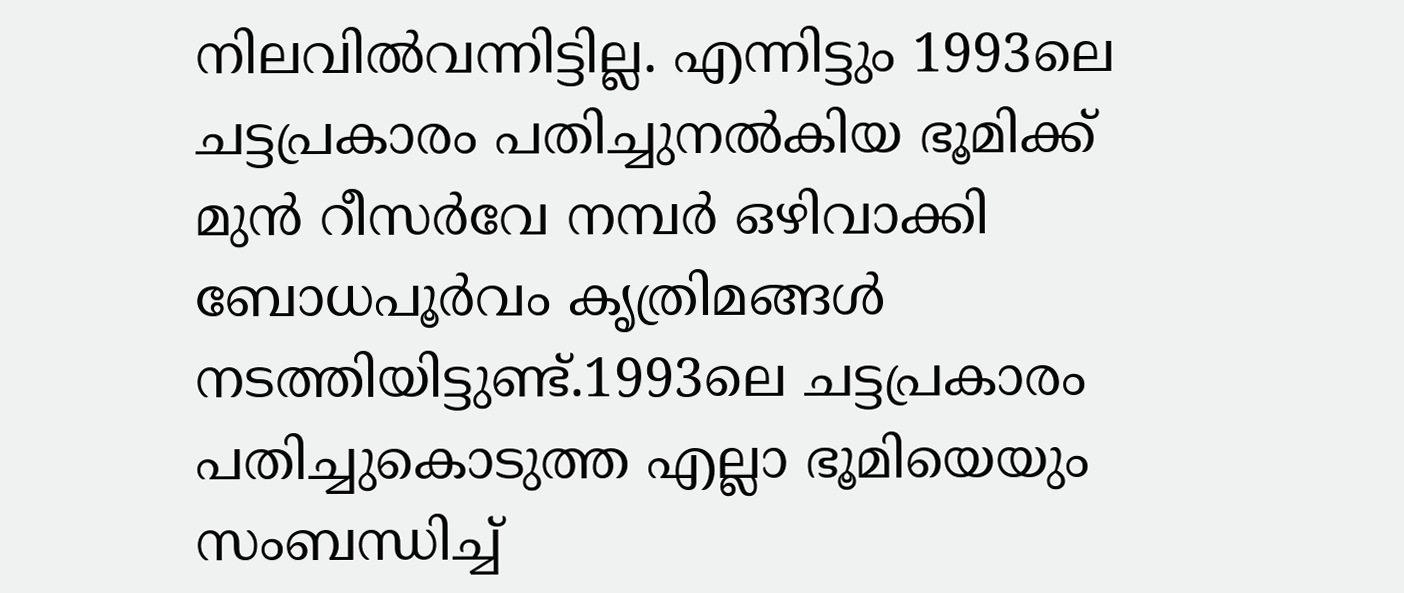നിലവില്‍വന്നിട്ടില്ല. എന്നിട്ടും 1993ലെ ചട്ടപ്രകാരം പതിച്ചുനല്‍കിയ ഭൂമിക്ക് മുന്‍ റീസര്‍വേ നമ്പര്‍ ഒഴിവാക്കി ബോധപൂര്‍വം കൃത്രിമങ്ങള്‍ നടത്തിയിട്ടുണ്ട്.1993ലെ ചട്ടപ്രകാരം പതിച്ചുകൊടുത്ത എല്ലാ ഭൂമിയെയും സംബന്ധിച്ച്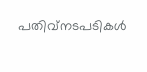പതിവ്നടപടികള്‍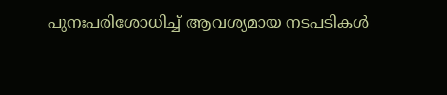പുനഃപരിശോധിച്ച് ആവശ്യമായ നടപടികള്‍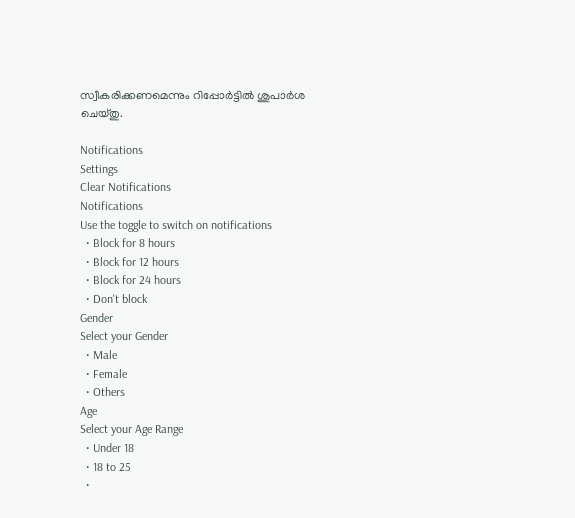സ്വീകരിക്കണമെന്നും റിപ്പോര്‍ട്ടില്‍ ശുപാര്‍ശ ചെയ്തു.

Notifications
Settings
Clear Notifications
Notifications
Use the toggle to switch on notifications
  • Block for 8 hours
  • Block for 12 hours
  • Block for 24 hours
  • Don't block
Gender
Select your Gender
  • Male
  • Female
  • Others
Age
Select your Age Range
  • Under 18
  • 18 to 25
  •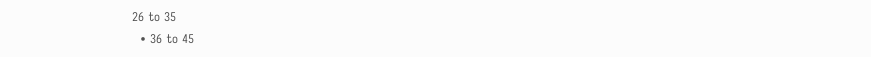26 to 35
  • 36 to 45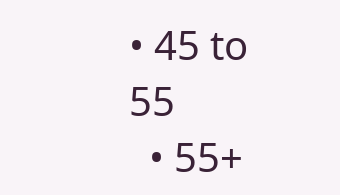• 45 to 55
  • 55+